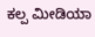ಕಲ್ಪ ಮೀಡಿಯಾ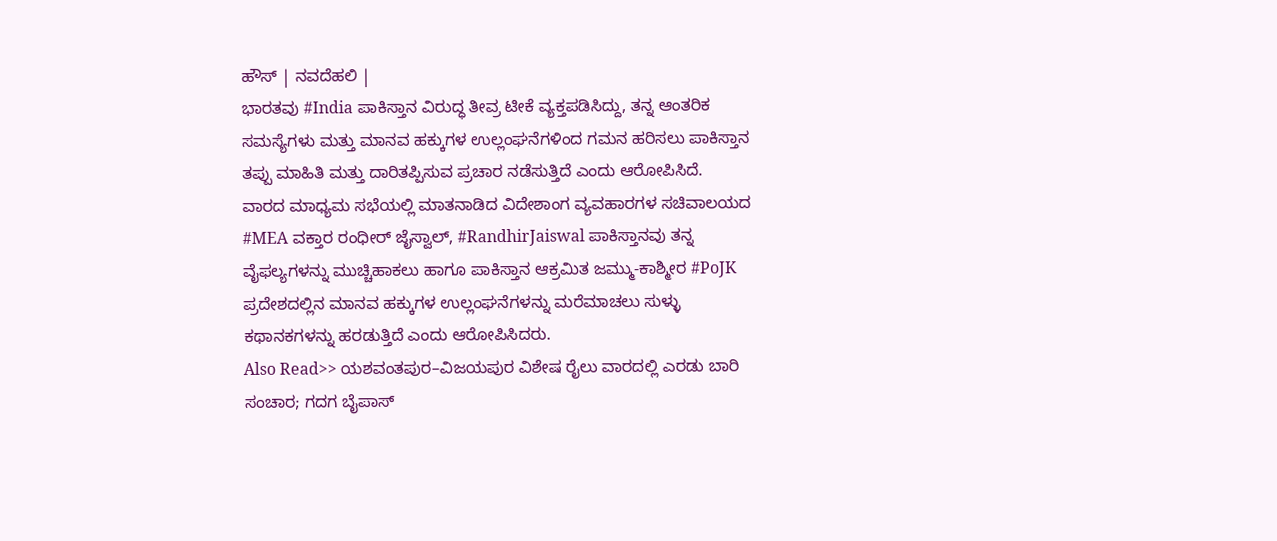ಹೌಸ್ | ನವದೆಹಲಿ |
ಭಾರತವು #India ಪಾಕಿಸ್ತಾನ ವಿರುದ್ಧ ತೀವ್ರ ಟೀಕೆ ವ್ಯಕ್ತಪಡಿಸಿದ್ದು, ತನ್ನ ಆಂತರಿಕ ಸಮಸ್ಯೆಗಳು ಮತ್ತು ಮಾನವ ಹಕ್ಕುಗಳ ಉಲ್ಲಂಘನೆಗಳಿಂದ ಗಮನ ಹರಿಸಲು ಪಾಕಿಸ್ತಾನ ತಪ್ಪು ಮಾಹಿತಿ ಮತ್ತು ದಾರಿತಪ್ಪಿಸುವ ಪ್ರಚಾರ ನಡೆಸುತ್ತಿದೆ ಎಂದು ಆರೋಪಿಸಿದೆ.
ವಾರದ ಮಾಧ್ಯಮ ಸಭೆಯಲ್ಲಿ ಮಾತನಾಡಿದ ವಿದೇಶಾಂಗ ವ್ಯವಹಾರಗಳ ಸಚಿವಾಲಯದ #MEA ವಕ್ತಾರ ರಂಧೀರ್ ಜೈಸ್ವಾಲ್, #RandhirJaiswal ಪಾಕಿಸ್ತಾನವು ತನ್ನ ವೈಫಲ್ಯಗಳನ್ನು ಮುಚ್ಚಿಹಾಕಲು ಹಾಗೂ ಪಾಕಿಸ್ತಾನ ಆಕ್ರಮಿತ ಜಮ್ಮು-ಕಾಶ್ಮೀರ #PoJK ಪ್ರದೇಶದಲ್ಲಿನ ಮಾನವ ಹಕ್ಕುಗಳ ಉಲ್ಲಂಘನೆಗಳನ್ನು ಮರೆಮಾಚಲು ಸುಳ್ಳು ಕಥಾನಕಗಳನ್ನು ಹರಡುತ್ತಿದೆ ಎಂದು ಆರೋಪಿಸಿದರು.
Also Read>> ಯಶವಂತಪುರ–ವಿಜಯಪುರ ವಿಶೇಷ ರೈಲು ವಾರದಲ್ಲಿ ಎರಡು ಬಾರಿ ಸಂಚಾರ; ಗದಗ ಬೈಪಾಸ್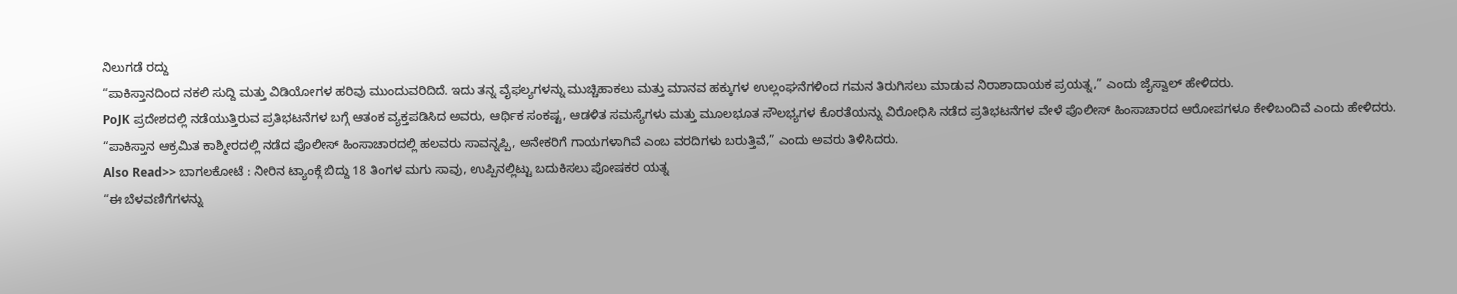ನಿಲುಗಡೆ ರದ್ದು
“ಪಾಕಿಸ್ತಾನದಿಂದ ನಕಲಿ ಸುದ್ದಿ ಮತ್ತು ವಿಡಿಯೋಗಳ ಹರಿವು ಮುಂದುವರಿದಿದೆ. ಇದು ತನ್ನ ವೈಫಲ್ಯಗಳನ್ನು ಮುಚ್ಚಿಹಾಕಲು ಮತ್ತು ಮಾನವ ಹಕ್ಕುಗಳ ಉಲ್ಲಂಘನೆಗಳಿಂದ ಗಮನ ತಿರುಗಿಸಲು ಮಾಡುವ ನಿರಾಶಾದಾಯಕ ಪ್ರಯತ್ನ,” ಎಂದು ಜೈಸ್ವಾಲ್ ಹೇಳಿದರು.
PoJK ಪ್ರದೇಶದಲ್ಲಿ ನಡೆಯುತ್ತಿರುವ ಪ್ರತಿಭಟನೆಗಳ ಬಗ್ಗೆ ಆತಂಕ ವ್ಯಕ್ತಪಡಿಸಿದ ಅವರು, ಆರ್ಥಿಕ ಸಂಕಷ್ಟ, ಆಡಳಿತ ಸಮಸ್ಯೆಗಳು ಮತ್ತು ಮೂಲಭೂತ ಸೌಲಭ್ಯಗಳ ಕೊರತೆಯನ್ನು ವಿರೋಧಿಸಿ ನಡೆದ ಪ್ರತಿಭಟನೆಗಳ ವೇಳೆ ಪೊಲೀಸ್ ಹಿಂಸಾಚಾರದ ಆರೋಪಗಳೂ ಕೇಳಿಬಂದಿವೆ ಎಂದು ಹೇಳಿದರು.
“ಪಾಕಿಸ್ತಾನ ಆಕ್ರಮಿತ ಕಾಶ್ಮೀರದಲ್ಲಿ ನಡೆದ ಪೊಲೀಸ್ ಹಿಂಸಾಚಾರದಲ್ಲಿ ಹಲವರು ಸಾವನ್ನಪ್ಪಿ, ಅನೇಕರಿಗೆ ಗಾಯಗಳಾಗಿವೆ ಎಂಬ ವರದಿಗಳು ಬರುತ್ತಿವೆ,” ಎಂದು ಅವರು ತಿಳಿಸಿದರು.
Also Read>> ಬಾಗಲಕೋಟೆ : ನೀರಿನ ಟ್ಯಾಂಕ್ಗೆ ಬಿದ್ದು 18 ತಿಂಗಳ ಮಗು ಸಾವು, ಉಪ್ಪಿನಲ್ಲಿಟ್ಟು ಬದುಕಿಸಲು ಪೋಷಕರ ಯತ್ನ
“ಈ ಬೆಳವಣಿಗೆಗಳನ್ನು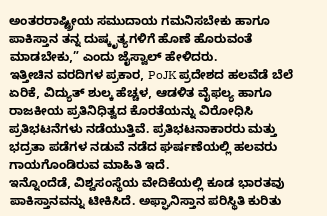ಅಂತರರಾಷ್ಟ್ರೀಯ ಸಮುದಾಯ ಗಮನಿಸಬೇಕು ಹಾಗೂ ಪಾಕಿಸ್ತಾನ ತನ್ನ ದುಷ್ಕೃತ್ಯಗಳಿಗೆ ಹೊಣೆ ಹೊರುವಂತೆ ಮಾಡಬೇಕು,” ಎಂದು ಜೈಸ್ವಾಲ್ ಹೇಳಿದರು.
ಇತ್ತೀಚಿನ ವರದಿಗಳ ಪ್ರಕಾರ, PoJK ಪ್ರದೇಶದ ಹಲವೆಡೆ ಬೆಲೆ ಏರಿಕೆ, ವಿದ್ಯುತ್ ಶುಲ್ಕ ಹೆಚ್ಚಳ, ಆಡಳಿತ ವೈಫಲ್ಯ ಹಾಗೂ ರಾಜಕೀಯ ಪ್ರತಿನಿಧಿತ್ವದ ಕೊರತೆಯನ್ನು ವಿರೋಧಿಸಿ ಪ್ರತಿಭಟನೆಗಳು ನಡೆಯುತ್ತಿವೆ. ಪ್ರತಿಭಟನಾಕಾರರು ಮತ್ತು ಭದ್ರತಾ ಪಡೆಗಳ ನಡುವೆ ನಡೆದ ಘರ್ಷಣೆಯಲ್ಲಿ ಹಲವರು ಗಾಯಗೊಂಡಿರುವ ಮಾಹಿತಿ ಇದೆ.
ಇನ್ನೊಂದೆಡೆ, ವಿಶ್ವಸಂಸ್ಥೆಯ ವೇದಿಕೆಯಲ್ಲಿ ಕೂಡ ಭಾರತವು ಪಾಕಿಸ್ತಾನವನ್ನು ಟೀಕಿಸಿದೆ. ಅಫ್ಘಾನಿಸ್ತಾನ ಪರಿಸ್ಥಿತಿ ಕುರಿತು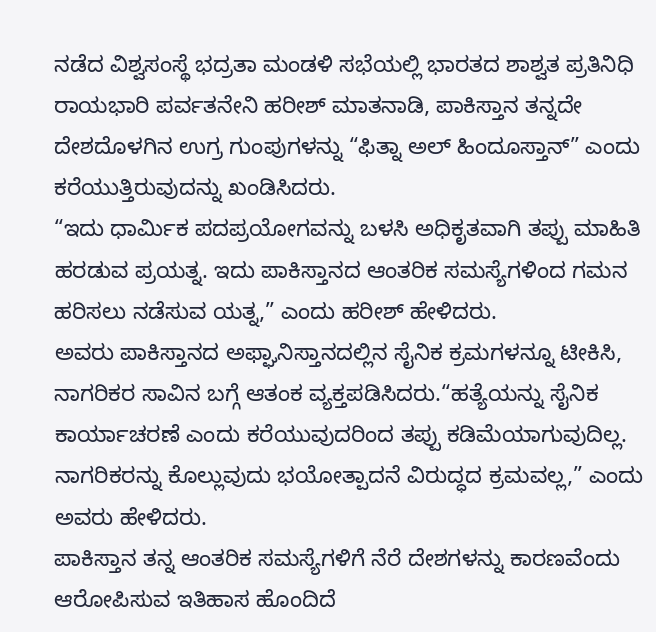ನಡೆದ ವಿಶ್ವಸಂಸ್ಥೆ ಭದ್ರತಾ ಮಂಡಳಿ ಸಭೆಯಲ್ಲಿ ಭಾರತದ ಶಾಶ್ವತ ಪ್ರತಿನಿಧಿ ರಾಯಭಾರಿ ಪರ್ವತನೇನಿ ಹರೀಶ್ ಮಾತನಾಡಿ, ಪಾಕಿಸ್ತಾನ ತನ್ನದೇ ದೇಶದೊಳಗಿನ ಉಗ್ರ ಗುಂಪುಗಳನ್ನು “ಫಿತ್ನಾ ಅಲ್ ಹಿಂದೂಸ್ತಾನ್” ಎಂದು ಕರೆಯುತ್ತಿರುವುದನ್ನು ಖಂಡಿಸಿದರು.
“ಇದು ಧಾರ್ಮಿಕ ಪದಪ್ರಯೋಗವನ್ನು ಬಳಸಿ ಅಧಿಕೃತವಾಗಿ ತಪ್ಪು ಮಾಹಿತಿ ಹರಡುವ ಪ್ರಯತ್ನ. ಇದು ಪಾಕಿಸ್ತಾನದ ಆಂತರಿಕ ಸಮಸ್ಯೆಗಳಿಂದ ಗಮನ ಹರಿಸಲು ನಡೆಸುವ ಯತ್ನ,” ಎಂದು ಹರೀಶ್ ಹೇಳಿದರು.
ಅವರು ಪಾಕಿಸ್ತಾನದ ಅಫ್ಘಾನಿಸ್ತಾನದಲ್ಲಿನ ಸೈನಿಕ ಕ್ರಮಗಳನ್ನೂ ಟೀಕಿಸಿ, ನಾಗರಿಕರ ಸಾವಿನ ಬಗ್ಗೆ ಆತಂಕ ವ್ಯಕ್ತಪಡಿಸಿದರು.“ಹತ್ಯೆಯನ್ನು ಸೈನಿಕ ಕಾರ್ಯಾಚರಣೆ ಎಂದು ಕರೆಯುವುದರಿಂದ ತಪ್ಪು ಕಡಿಮೆಯಾಗುವುದಿಲ್ಲ. ನಾಗರಿಕರನ್ನು ಕೊಲ್ಲುವುದು ಭಯೋತ್ಪಾದನೆ ವಿರುದ್ಧದ ಕ್ರಮವಲ್ಲ,” ಎಂದು ಅವರು ಹೇಳಿದರು.
ಪಾಕಿಸ್ತಾನ ತನ್ನ ಆಂತರಿಕ ಸಮಸ್ಯೆಗಳಿಗೆ ನೆರೆ ದೇಶಗಳನ್ನು ಕಾರಣವೆಂದು ಆರೋಪಿಸುವ ಇತಿಹಾಸ ಹೊಂದಿದೆ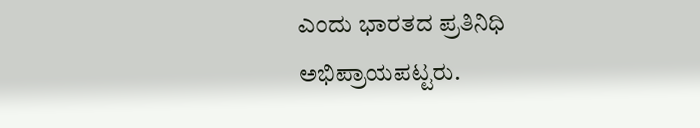ಎಂದು ಭಾರತದ ಪ್ರತಿನಿಧಿ ಅಭಿಪ್ರಾಯಪಟ್ಟರು.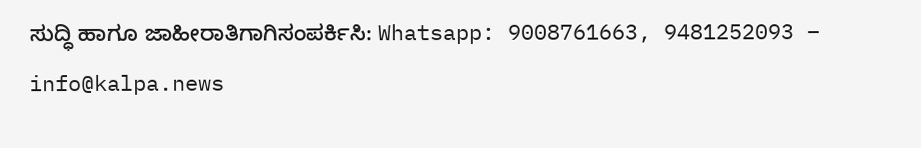ಸುದ್ಧಿ ಹಾಗೂ ಜಾಹೀರಾತಿಗಾಗಿಸಂಪರ್ಕಿಸಿ: Whatsapp: 9008761663, 9481252093 – info@kalpa.news